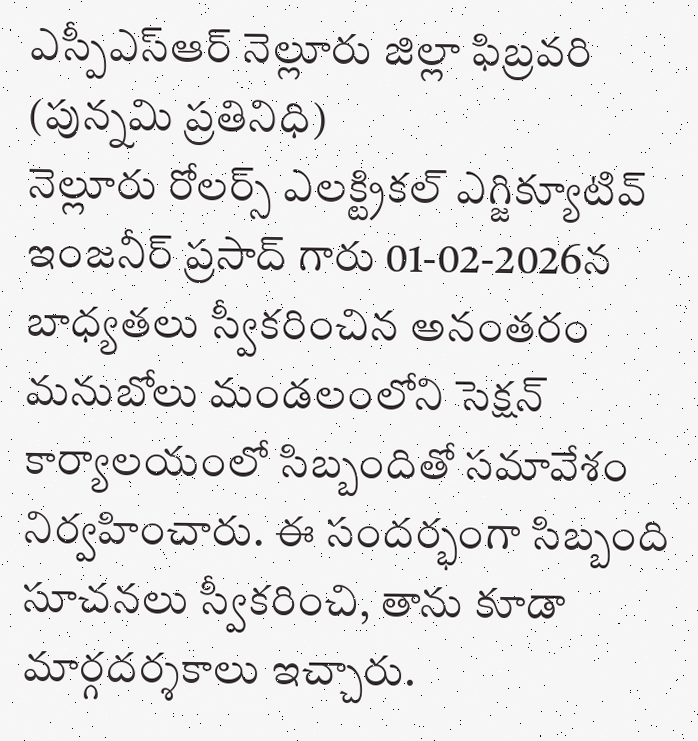ఎస్పీఎస్ఆర్ నెల్లూరు జిల్లా ఫిబ్రవరి (పున్నమి ప్రతినిధి)
నెల్లూరు రోలర్స్ ఎలక్ట్రికల్ ఎగ్జిక్యూటివ్ ఇంజనీర్ ప్రసాద్ గారు 01-02-2026న బాధ్యతలు స్వీకరించిన అనంతరం మనుబోలు మండలంలోని సెక్షన్ కార్యాలయంలో సిబ్బందితో సమావేశం నిర్వహించారు. ఈ సందర్భంగా సిబ్బంది సూచనలు స్వీకరించి, తాను కూడా మార్గదర్శకాలు ఇచ్చారు.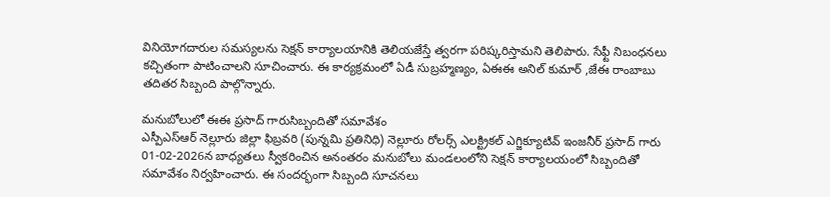వినియోగదారుల సమస్యలను సెక్షన్ కార్యాలయానికి తెలియజేస్తే త్వరగా పరిష్కరిస్తామని తెలిపారు. సేఫ్టీ నిబంధనలు కచ్చితంగా పాటించాలని సూచించారు. ఈ కార్యక్రమంలో ఏడీ సుబ్రహ్మణ్యం, ఏఈఈ అనిల్ కుమార్ ,జేఈ రాంబాబు తదితర సిబ్బంది పాల్గొన్నారు.

మనుబోలులో ఈఈ ప్రసాద్ గారుసిబ్బందితో సమావేశం
ఎస్పీఎస్ఆర్ నెల్లూరు జిల్లా ఫిబ్రవరి (పున్నమి ప్రతినిధి) నెల్లూరు రోలర్స్ ఎలక్ట్రికల్ ఎగ్జిక్యూటివ్ ఇంజనీర్ ప్రసాద్ గారు 01-02-2026న బాధ్యతలు స్వీకరించిన అనంతరం మనుబోలు మండలంలోని సెక్షన్ కార్యాలయంలో సిబ్బందితో సమావేశం నిర్వహించారు. ఈ సందర్భంగా సిబ్బంది సూచనలు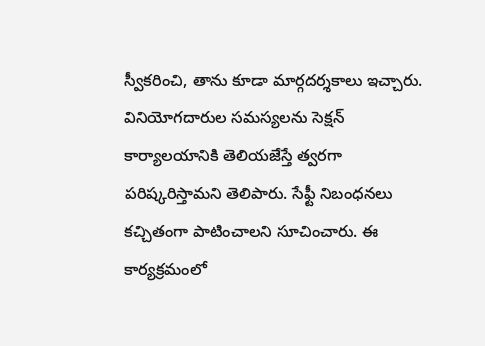స్వీకరించి, తాను కూడా మార్గదర్శకాలు ఇచ్చారు. వినియోగదారుల సమస్యలను సెక్షన్ కార్యాలయానికి తెలియజేస్తే త్వరగా పరిష్కరిస్తామని తెలిపారు. సేఫ్టీ నిబంధనలు కచ్చితంగా పాటించాలని సూచించారు. ఈ కార్యక్రమంలో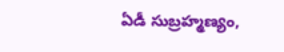ఏడీ సుబ్రహ్మణ్యం,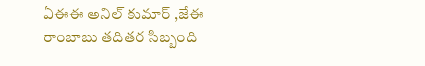ఏఈఈ అనిల్ కుమార్ ,జేఈ రాంబాబు తదితర సిబ్బంది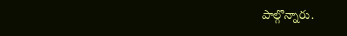పాల్గొన్నారు.